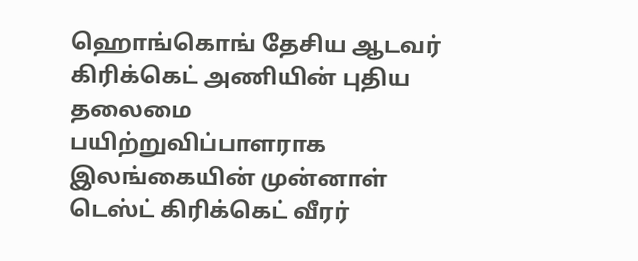ஹொங்கொங் தேசிய ஆடவர் கிரிக்கெட் அணியின் புதிய தலைமை பயிற்றுவிப்பாளராக இலங்கையின் முன்னாள் டெஸ்ட் கிரிக்கெட் வீரர்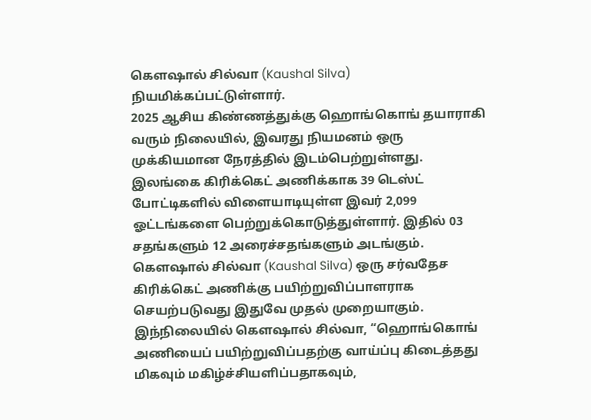கௌஷால் சில்வா (Kaushal Silva) நியமிக்கப்பட்டுள்ளார்.
2025 ஆசிய கிண்ணத்துக்கு ஹொங்கொங் தயாராகி வரும் நிலையில், இவரது நியமனம் ஒரு முக்கியமான நேரத்தில் இடம்பெற்றுள்ளது.
இலங்கை கிரிக்கெட் அணிக்காக 39 டெஸ்ட் போட்டிகளில் விளையாடியுள்ள இவர் 2,099 ஓட்டங்களை பெற்றுக்கொடுத்துள்ளார். இதில் 03 சதங்களும் 12 அரைச்சதங்களும் அடங்கும்.
கௌஷால் சில்வா (Kaushal Silva) ஒரு சர்வதேச கிரிக்கெட் அணிக்கு பயிற்றுவிப்பாளராக செயற்படுவது இதுவே முதல் முறையாகும்.
இந்நிலையில் கௌஷால் சில்வா, “ஹொங்கொங் அணியைப் பயிற்றுவிப்பதற்கு வாய்ப்பு கிடைத்தது மிகவும் மகிழ்ச்சியளிப்பதாகவும்,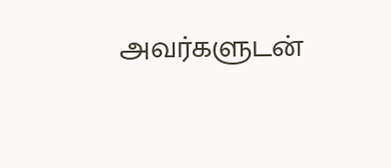அவர்களுடன்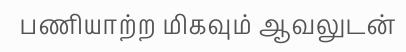பணியாற்ற மிகவும் ஆவலுடன்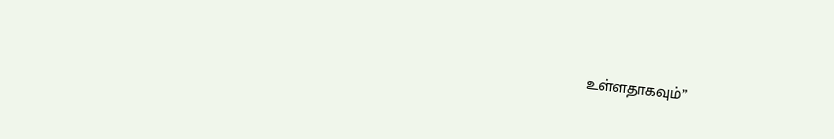உள்ளதாகவும்”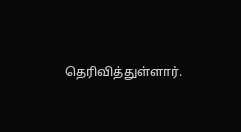தெரிவித்துள்ளார்.